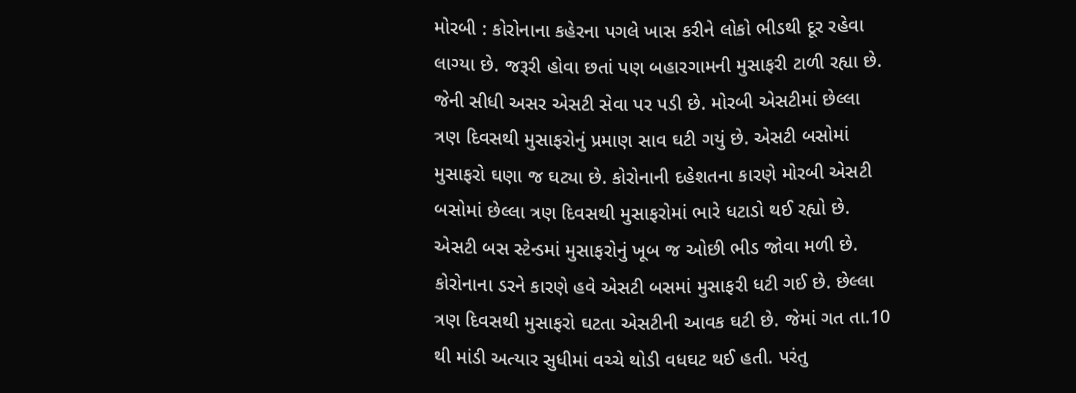મોરબી : કોરોનાના કહેરના પગલે ખાસ કરીને લોકો ભીડથી દૂર રહેવા લાગ્યા છે. જરૂરી હોવા છતાં પણ બહારગામની મુસાફરી ટાળી રહ્યા છે. જેની સીધી અસર એસટી સેવા પર પડી છે. મોરબી એસટીમાં છેલ્લા ત્રણ દિવસથી મુસાફરોનું પ્રમાણ સાવ ઘટી ગયું છે. એસટી બસોમાં મુસાફરો ઘણા જ ઘટ્યા છે. કોરોનાની દહેશતના કારણે મોરબી એસટી બસોમાં છેલ્લા ત્રણ દિવસથી મુસાફરોમાં ભારે ધટાડો થઈ રહ્યો છે. એસટી બસ સ્ટેન્ડમાં મુસાફરોનું ખૂબ જ ઓછી ભીડ જોવા મળી છે. કોરોનાના ડરને કારણે હવે એસટી બસમાં મુસાફરી ધટી ગઈ છે. છેલ્લા ત્રણ દિવસથી મુસાફરો ઘટતા એસટીની આવક ઘટી છે. જેમાં ગત તા.10 થી માંડી અત્યાર સુધીમાં વચ્ચે થોડી વધઘટ થઈ હતી. પરંતુ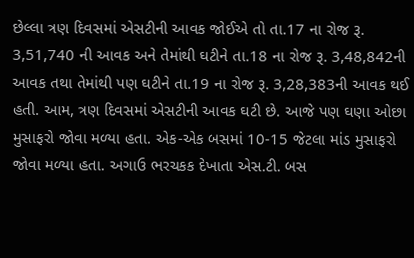છેલ્લા ત્રણ દિવસમાં એસટીની આવક જોઈએ તો તા.17 ના રોજ રૂ. 3,51,740 ની આવક અને તેમાંથી ઘટીને તા.18 ના રોજ રૂ. 3,48,842ની આવક તથા તેમાંથી પણ ઘટીને તા.19 ના રોજ રૂ. 3,28,383ની આવક થઈ હતી. આમ, ત્રણ દિવસમાં એસટીની આવક ઘટી છે. આજે પણ ઘણા ઓછા મુસાફરો જોવા મળ્યા હતા. એક-એક બસમાં 10-15 જેટલા માંડ મુસાફરો જોવા મળ્યા હતા. અગાઉ ભરચકક દેખાતા એસ.ટી. બસ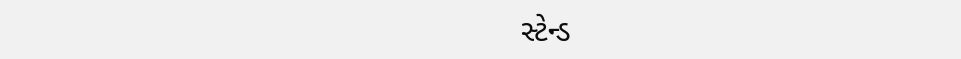સ્ટેન્ડ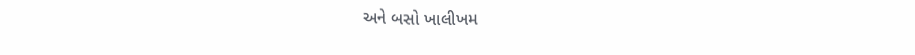અને બસો ખાલીખમ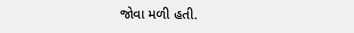જોવા મળી હતી.